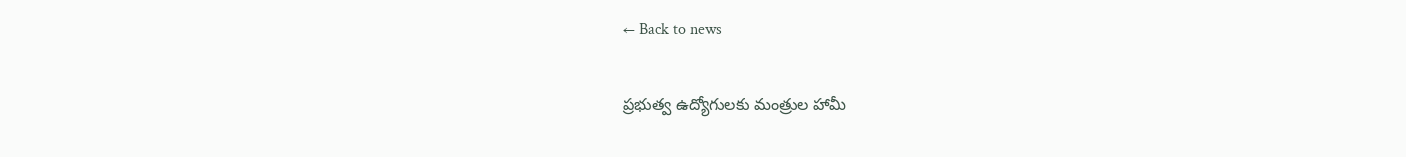← Back to news

ప్రభుత్వ ఉద్యోగులకు మంత్రుల హామీ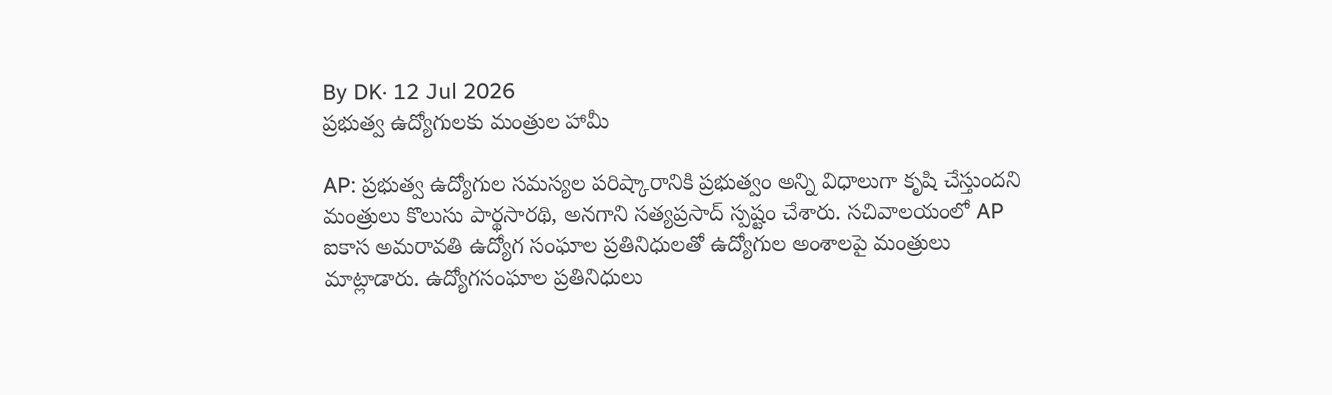By DK· 12 Jul 2026
ప్రభుత్వ ఉద్యోగులకు మంత్రుల హామీ

AP: ప్రభుత్వ ఉద్యోగుల సమస్యల పరిష్కారానికి ప్రభుత్వం అన్ని విధాలుగా కృషి చేస్తుందని మంత్రులు కొలుసు పార్థసారథి, అనగాని సత్యప్రసాద్ స్పష్టం చేశారు. సచివాలయంలో AP ఐకాస అమరావతి ఉద్యోగ సంఘాల ప్రతినిధులతో ఉద్యోగుల అంశాలపై మంత్రులు మాట్లాడారు. ఉద్యోగసంఘాల ప్రతినిధులు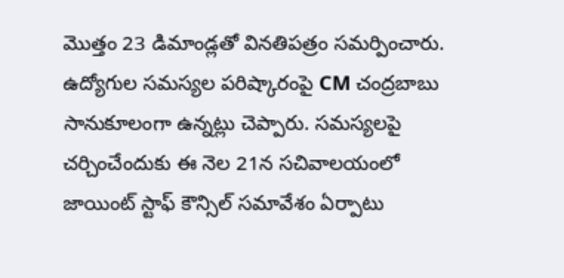మొత్తం 23 డిమాండ్లతో వినతిపత్రం సమర్పించారు. ఉద్యోగుల సమస్యల పరిష్కారంపై CM చంద్రబాబు సానుకూలంగా ఉన్నట్లు చెప్పారు. సమస్యలపై చర్చించేందుకు ఈ నెల 21న సచివాలయంలో జాయింట్ స్టాఫ్ కౌన్సిల్ సమావేశం ఏర్పాటు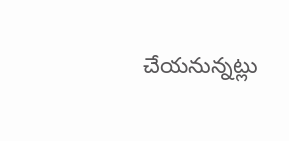చేయనున్నట్లు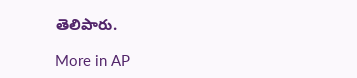తెలిపారు.

More in AP